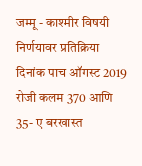जम्मू - काश्मीर विषयी निर्णयावर प्रतिक्रिया
दिनांक पाच ऑगस्ट 2019 रोजी कलम 370 आणि 35- ए बरखास्त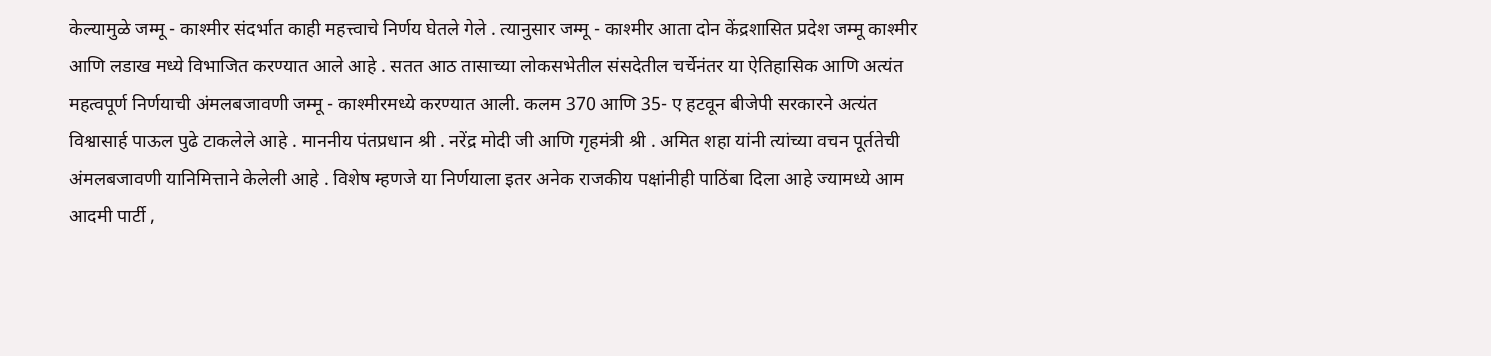केल्यामुळे जम्मू - काश्मीर संदर्भात काही महत्त्वाचे निर्णय घेतले गेले . त्यानुसार जम्मू - काश्मीर आता दोन केंद्रशासित प्रदेश जम्मू काश्मीर आणि लडाख मध्ये विभाजित करण्यात आले आहे . सतत आठ तासाच्या लोकसभेतील संसदेतील चर्चेनंतर या ऐतिहासिक आणि अत्यंत महत्वपूर्ण निर्णयाची अंमलबजावणी जम्मू - काश्मीरमध्ये करण्यात आली. कलम 370 आणि 35- ए हटवून बीजेपी सरकारने अत्यंत विश्वासार्ह पाऊल पुढे टाकलेले आहे . माननीय पंतप्रधान श्री . नरेंद्र मोदी जी आणि गृहमंत्री श्री . अमित शहा यांनी त्यांच्या वचन पूर्ततेची अंमलबजावणी यानिमित्ताने केलेली आहे . विशेष म्हणजे या निर्णयाला इतर अनेक राजकीय पक्षांनीही पाठिंबा दिला आहे ज्यामध्ये आम आदमी पार्टी ,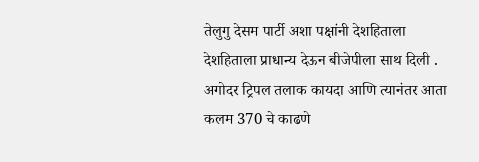तेलुगु देसम पार्टी अशा पक्षांनी देशहिताला देशहिताला प्राधान्य देऊन बीजेपीला साथ दिली . अगोदर ट्रिपल तलाक कायदा आणि त्यानंतर आता कलम 370 चे काढणे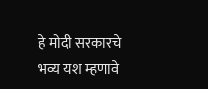हे मोदी सरकारचे भव्य यश म्हणावे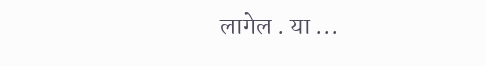लागेल . या ...